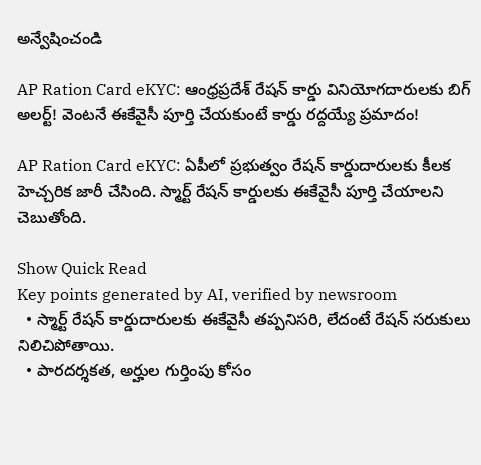అన్వేషించండి

AP Ration Card eKYC: ఆంధ్రప్రదేశ్‌ రేషన్ కార్డు వినియోగదారులకు బిగ్ అలర్ట్! వెంటనే ఈకేవైసీ పూర్తి చేయకుంటే కార్డు రద్దయ్యే ప్రమాదం!

AP Ration Card eKYC: ఏపీలో ప్రభుత్వం రేషన్ కార్డుదారులకు కీలక హెచ్చరిక జారీ చేసింది. స్మార్ట్ రేషన్ కార్డులకు ఈకేవైసీ పూర్తి చేయాలని చెబుతోంది.

Show Quick Read
Key points generated by AI, verified by newsroom
  • స్మార్ట్ రేషన్ కార్డుదారులకు ఈకేవైసీ తప్పనిసరి, లేదంటే రేషన్ సరుకులు నిలిచిపోతాయి.
  • పారదర్శకత, అర్హుల గుర్తింపు కోసం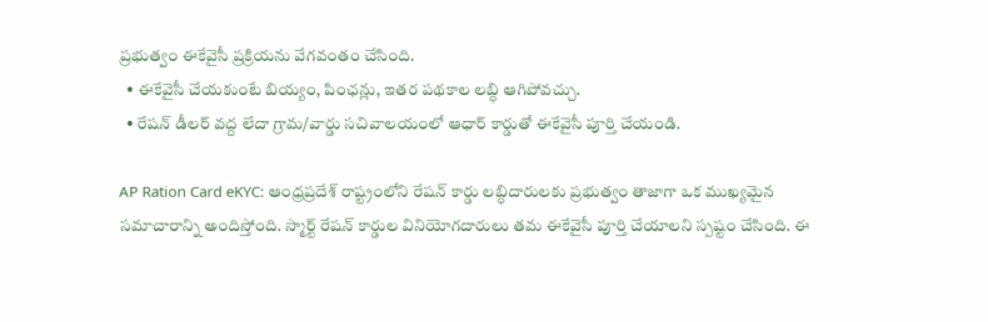ప్రభుత్వం ఈకేవైసీ ప్రక్రియను వేగవంతం చేసింది.
  • ఈకేవైసీ చేయకుంటే బియ్యం, పింఛన్లు, ఇతర పథకాల లబ్ధి ఆగిపోవచ్చు.
  • రేషన్ డీలర్ వద్ద లేదా గ్రామ/వార్డు సచివాలయంలో ఆధార్ కార్డుతో ఈకేవైసీ పూర్తి చేయండి.

AP Ration Card eKYC: ఆంధ్రప్రదేశ్ రాష్ట్రంలోని రేషన్ కార్డు లబ్ధిదారులకు ప్రభుత్వం తాజాగా ఒక ముఖ్యమైన సమాచారాన్ని అందిస్తోంది. స్మార్ట్ రేషన్ కార్డుల వినియోగదారులు తమ ఈకేవైసీ పూర్తి చేయాలని స్పష్టం చేసింది. ఈ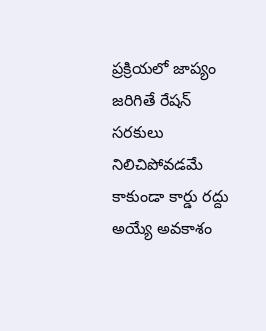ప్రక్రియలో జాప్యం జరిగితే రేషన్ సరకులు నిలిచిపోవడమే కాకుండా కార్డు రద్దు అయ్యే అవకాశం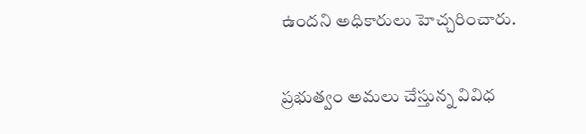ఉందని అధికారులు హెచ్చరించారు.

ప్రభుత్వం అమలు చేస్తున్న వివిధ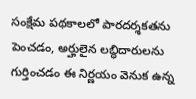సంక్షేమ పథకాలలో పారదర్శకతను పెంచడం, అర్హులైన లబ్ధిదారులను గుర్తించడం ఈ నిర్ణయం వెనుక ఉన్న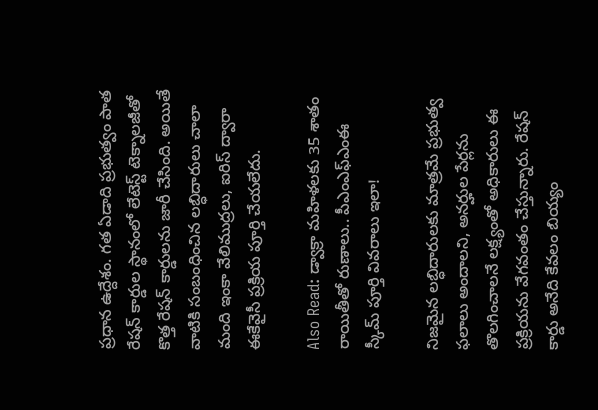ప్రధాన ఉద్దేశం. గత ఏడాది ప్రభుత్వం పాత రేషన్ కార్డుల స్థానంలో లేటెస్ట్ టెక్నాలజీతో కొత్త రేషన్ కార్డులను జారీ చేసింది. అయితే వాటికి సంబంధించిన లబ్ధిదారులు చాలా మంది ఇంకా వేలిముద్రలు, ఐరిస్‌ ద్వారా ఈకేవైసీ ప్రక్రియ పూర్తి చేయలేదు.

Also Read: డ్వాక్రా మహిళలకు 35 శాతం రాయితీతో రుణాలు.. పీఎంఎఫ్ఎంఈ స్కీమ్ పూర్తి వివరాలు ఇలా!

నిజమైన లబ్ధిదారులకు మాత్రమే ప్రభుత్వ ఫలాలు అందాలని, అనర్హుల పేర్లను తొలగించాలనే లక్ష్యంతో అధికారులు ఈ ప్రక్రియను వేగవంతం చేస్తున్నారు. రేషన్ కార్డు అనేది కేవలం బియ్యం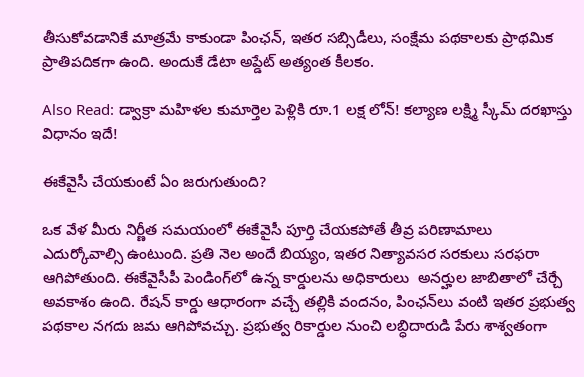తీసుకోవడానికే మాత్రమే కాకుండా పింఛన్, ఇతర సబ్సిడీలు, సంక్షేమ పథకాలకు ప్రాథమిక ప్రాతిపదికగా ఉంది. అందుకే డేటా అప్డేట్‌ అత్యంత కీలకం.

Also Read: డ్వాక్రా మహిళల కుమార్తెల పెళ్లికి రూ.1 లక్ష లోన్! కల్యాణ లక్ష్మి స్కీమ్ దరఖాస్తు విధానం ఇదే!

ఈకేవైసీ చేయకుంటే ఏం జరుగుతుంది?

ఒక వేళ మీరు నిర్ణీత సమయంలో ఈకేవైసీ పూర్తి చేయకపోతే తీవ్ర పరిణామాలు ఎదుర్కోవాల్సి ఉంటుంది. ప్రతి నెల అందే బియ్యం, ఇతర నిత్యావసర సరకులు సరఫరా ఆగిపోతుంది. ఈకేవైసీపీ పెండింగ్‌లో ఉన్న కార్డులను అధికారులు  అనర్హుల జాబితాలో చేర్చే అవకాశం ఉంది. రేషన్ కార్డు ఆధారంగా వచ్చే తల్లికి వందనం, పింఛన్‌లు వంటి ఇతర ప్రభుత్వ పథకాల నగదు జమ ఆగిపోవచ్చు. ప్రభుత్వ రికార్డుల నుంచి లబ్ధిదారుడి పేరు శాశ్వతంగా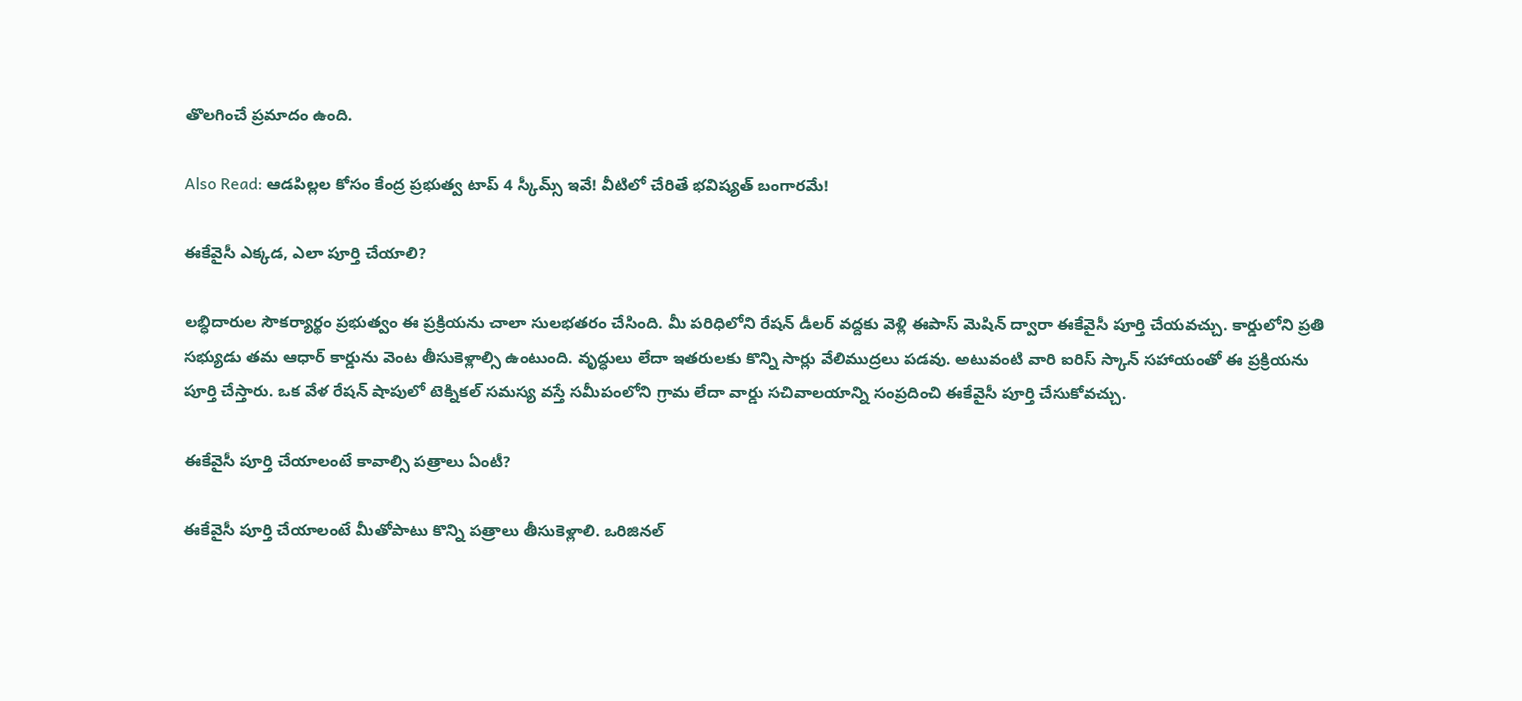తొలగించే ప్రమాదం ఉంది.

Also Read: ఆడపిల్లల కోసం కేంద్ర ప్రభుత్వ టాప్ 4 స్కీమ్స్ ఇవే! వీటిలో చేరితే భవిష్యత్ బంగారమే!

ఈకేవైసీ ఎక్కడ, ఎలా పూర్తి చేయాలి?

లబ్ధిదారుల సౌకర్యార్థం ప్రభుత్వం ఈ ప్రక్రియను చాలా సులభతరం చేసింది. మీ పరిధిలోని రేషన్ డీలర్ వద్దకు వెళ్లి ఈపాస్ మెషిన్ ద్వారా ఈకేవైసీ పూర్తి చేయవచ్చు. కార్డులోని ప్రతి సభ్యుడు తమ ఆధార్ కార్డును వెంట తీసుకెళ్లాల్సి ఉంటుంది. వృద్ధులు లేదా ఇతరులకు కొన్ని సార్లు వేలిముద్రలు పడవు. అటువంటి వారి ఐరిస్ స్కాన్ సహాయంతో ఈ ప్రక్రియను పూర్తి చేస్తారు. ఒక వేళ రేషన్ షాపులో టెక్నికల్ సమస్య వస్తే సమీపంలోని గ్రామ లేదా వార్డు సచివాలయాన్ని సంప్రదించి ఈకేవైసీ పూర్తి చేసుకోవచ్చు.

ఈకేవైసీ పూర్తి చేయాలంటే కావాల్సి పత్రాలు ఏంటీ?

ఈకేవైసీ పూర్తి చేయాలంటే మీతోపాటు కొన్ని పత్రాలు తీసుకెళ్లాలి. ఒరిజినల్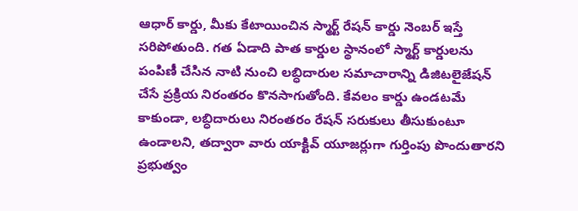ఆధార్ కార్డు, మీకు కేటాయించిన స్మార్ట్ రేషన్ కార్డు నెంబర్‌ ఇస్తే సరిపోతుంది. గత ఏడాది పాత కార్డుల స్థానంలో స్మార్ట్ కార్డులను పంపిణీ చేసిన నాటి నుంచి లబ్ధిదారుల సమాచారాన్ని డిజిటలైజేషన్ చేసే ప్రక్రియ నిరంతరం కొనసాగుతోంది. కేవలం కార్డు ఉండటమే కాకుండా, లబ్ధిదారులు నిరంతరం రేషన్ సరుకులు తీసుకుంటూ ఉండాలని, తద్వారా వారు యాక్టివ్ యూజర్లుగా గుర్తింపు పొందుతారని ప్రభుత్వం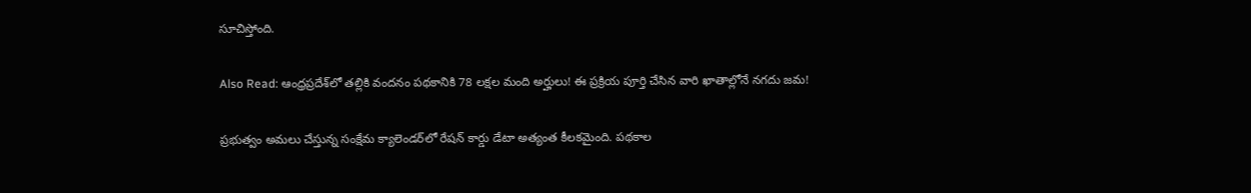సూచిస్తోంది.

Also Read: ఆంధ్రప్రదేశ్‌లో తల్లికి వందనం పథకానికి 78 లక్షల మంది అర్హులు! ఈ ప్రక్రియ పూర్తి చేసిన వారి ఖాతాల్లోనే నగదు జమ!

ప్రభుత్వం అమలు చేస్తున్న సంక్షేమ క్యాలెండర్‌లో రేషన్ కార్డు డేటా అత్యంత కీలకమైంది. పథకాల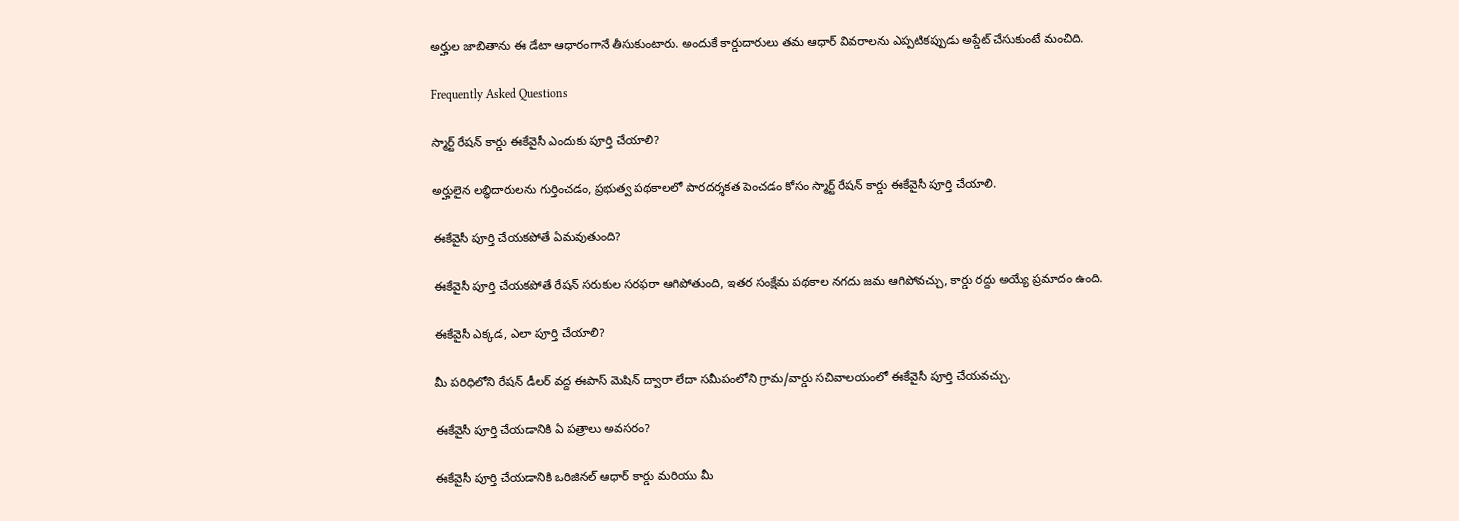అర్హుల జాబితాను ఈ డేటా ఆధారంగానే తీసుకుంటారు. అందుకే కార్డుదారులు తమ ఆధార్ వివరాలను ఎప్పటికప్పుడు అప్డేట్ చేసుకుంటే మంచిది.

Frequently Asked Questions

స్మార్ట్ రేషన్ కార్డు ఈకేవైసీ ఎందుకు పూర్తి చేయాలి?

అర్హులైన లబ్ధిదారులను గుర్తించడం, ప్రభుత్వ పథకాలలో పారదర్శకత పెంచడం కోసం స్మార్ట్ రేషన్ కార్డు ఈకేవైసీ పూర్తి చేయాలి.

ఈకేవైసీ పూర్తి చేయకపోతే ఏమవుతుంది?

ఈకేవైసీ పూర్తి చేయకపోతే రేషన్ సరుకుల సరఫరా ఆగిపోతుంది, ఇతర సంక్షేమ పథకాల నగదు జమ ఆగిపోవచ్చు, కార్డు రద్దు అయ్యే ప్రమాదం ఉంది.

ఈకేవైసీ ఎక్కడ, ఎలా పూర్తి చేయాలి?

మీ పరిధిలోని రేషన్ డీలర్ వద్ద ఈపాస్ మెషిన్ ద్వారా లేదా సమీపంలోని గ్రామ/వార్డు సచివాలయంలో ఈకేవైసీ పూర్తి చేయవచ్చు.

ఈకేవైసీ పూర్తి చేయడానికి ఏ పత్రాలు అవసరం?

ఈకేవైసీ పూర్తి చేయడానికి ఒరిజినల్ ఆధార్ కార్డు మరియు మీ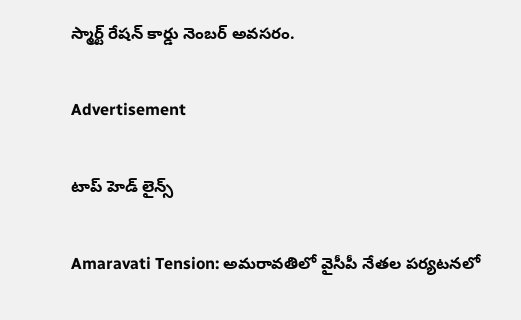స్మార్ట్ రేషన్ కార్డు నెంబర్ అవసరం.

Advertisement

టాప్ హెడ్ లైన్స్

Amaravati Tension: అమరావతిలో వైసీపీ నేతల పర్యటనలో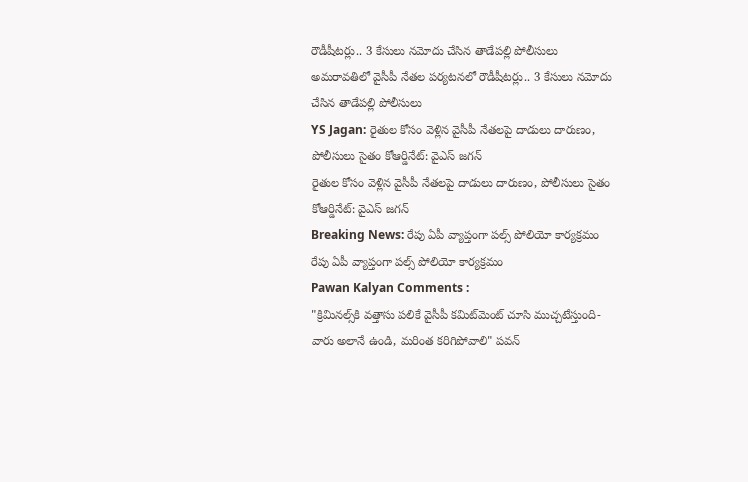రౌడీషీటర్లు.. 3 కేసులు నమోదు చేసిన తాడేపల్లి పోలీసులు
అమరావతిలో వైసీపీ నేతల పర్యటనలో రౌడీషీటర్లు.. 3 కేసులు నమోదు చేసిన తాడేపల్లి పోలీసులు
YS Jagan: రైతుల కోసం వెళ్లిన వైసీపీ నేతలపై దాడులు దారుణం, పోలీసులు సైతం కోఆర్డినేట్: వైఎస్ జగన్
రైతుల కోసం వెళ్లిన వైసీపీ నేతలపై దాడులు దారుణం, పోలీసులు సైతం కోఆర్డినేట్: వైఎస్ జగన్
Breaking News: రేపు ఏపీ వ్యాప్తంగా పల్స్ పోలియో కార్యక్రమం
రేపు ఏపీ వ్యాప్తంగా పల్స్ పోలియో కార్యక్రమం
Pawan Kalyan Comments :
"క్రిమినల్స్‌కి వత్తాసు పలికే వైసీపీ కమిట్‌మెంట్‌ చూసి ముచ్చటేస్తుంది- వారు అలానే ఉండి, మరింత కరిగిపోవాలి" పవన్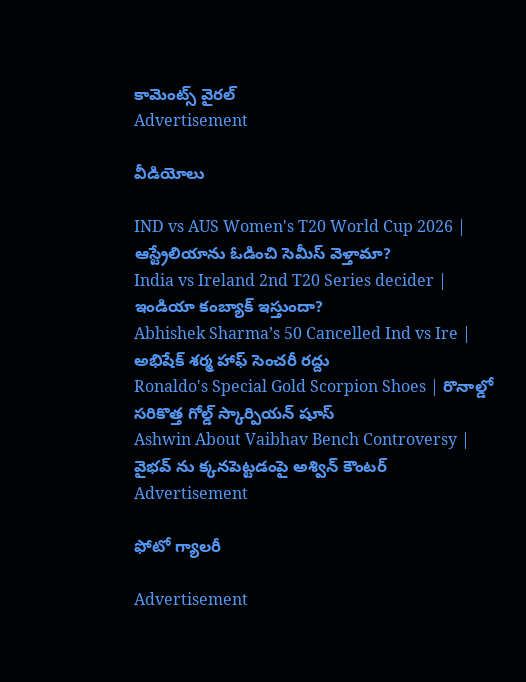కామెంట్స్ వైరల్
Advertisement

వీడియోలు

IND vs AUS Women's T20 World Cup 2026 | ఆస్ట్రేలియాను ఓడించి సెమీస్ వెళ్తామా?
India vs Ireland 2nd T20 Series decider | ఇండియా కంబ్యాక్ ఇస్తుందా?
Abhishek Sharma’s 50 Cancelled Ind vs Ire | అభిషేక్ శర్మ హాఫ్ సెంచరీ రద్దు
Ronaldo's Special Gold Scorpion Shoes | రొనాల్డో సరికొత్త గోల్డ్ స్కార్పియన్ షూస్
Ashwin About Vaibhav Bench Controversy | వైభవ్ ను క్కనపెట్టడంపై అశ్విన్ కౌంటర్
Advertisement

ఫోటో గ్యాలరీ

Advertisement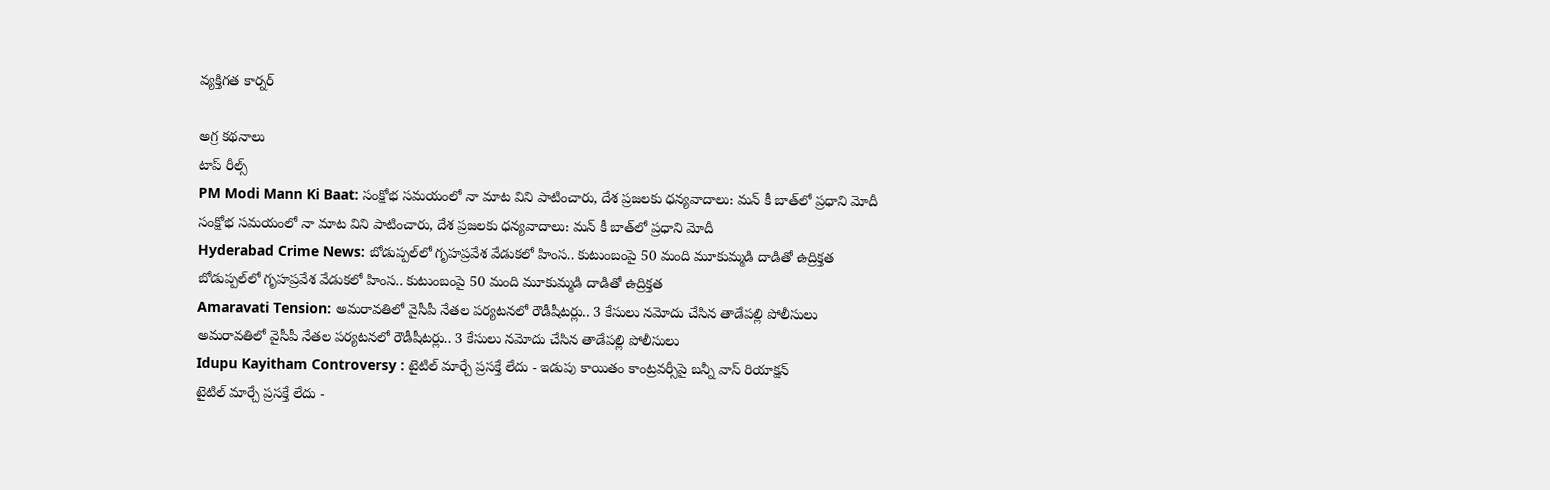వ్యక్తిగత కార్నర్

అగ్ర కథనాలు
టాప్ రీల్స్
PM Modi Mann Ki Baat: సంక్షోభ సమయంలో నా మాట విని పాటించారు, దేశ ప్రజలకు ధన్యవాదాలు: మన్ కీ బాత్‌లో ప్రధాని మోదీ
సంక్షోభ సమయంలో నా మాట విని పాటించారు, దేశ ప్రజలకు ధన్యవాదాలు: మన్ కీ బాత్‌లో ప్రధాని మోదీ
Hyderabad Crime News: బోడుప్పల్‌లో గృహప్రవేశ వేడుకలో హింస.. కుటుంబంపై 50 మంది మూకుమ్మడి దాడితో ఉద్రిక్తత
బోడుప్పల్‌లో గృహప్రవేశ వేడుకలో హింస.. కుటుంబంపై 50 మంది మూకుమ్మడి దాడితో ఉద్రిక్తత
Amaravati Tension: అమరావతిలో వైసీపీ నేతల పర్యటనలో రౌడీషీటర్లు.. 3 కేసులు నమోదు చేసిన తాడేపల్లి పోలీసులు
అమరావతిలో వైసీపీ నేతల పర్యటనలో రౌడీషీటర్లు.. 3 కేసులు నమోదు చేసిన తాడేపల్లి పోలీసులు
Idupu Kayitham Controversy : టైటిల్ మార్చే ప్రసక్తే లేదు - ఇడుపు కాయితం కాంట్రవర్సీపై బన్నీ వాస్ రియాక్షన్
టైటిల్ మార్చే ప్రసక్తే లేదు -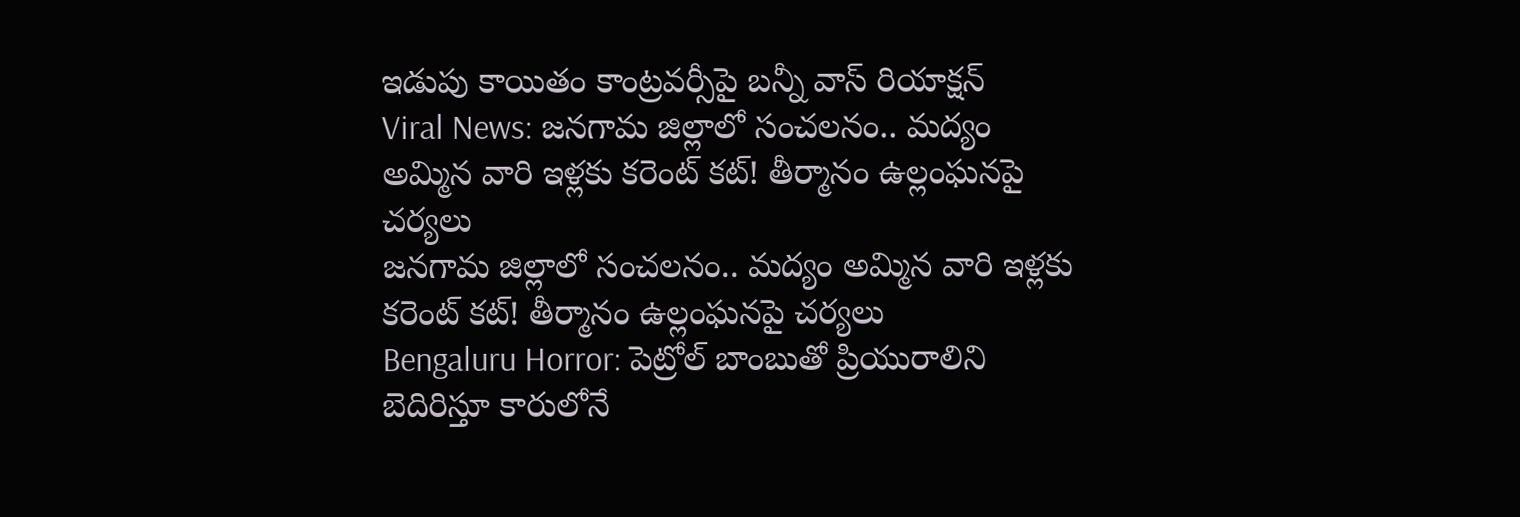ఇడుపు కాయితం కాంట్రవర్సీపై బన్నీ వాస్ రియాక్షన్
Viral News: జనగామ జిల్లాలో సంచలనం.. మద్యం అమ్మిన వారి ఇళ్లకు కరెంట్ కట్! తీర్మానం ఉల్లంఘనపై చర్యలు
జనగామ జిల్లాలో సంచలనం.. మద్యం అమ్మిన వారి ఇళ్లకు కరెంట్ కట్! తీర్మానం ఉల్లంఘనపై చర్యలు
Bengaluru Horror: పెట్రోల్ బాంబుతో ప్రియురాలిని బెదిరిస్తూ కారులోనే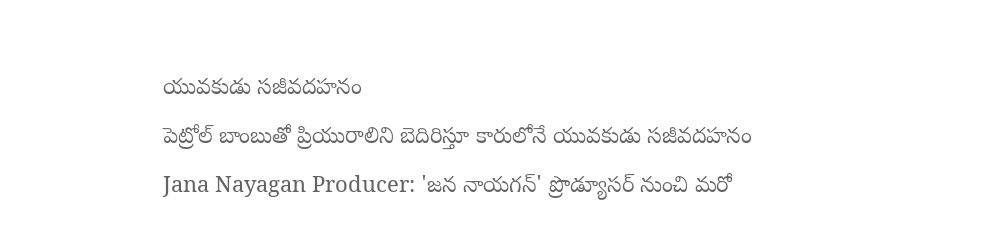యువకుడు సజీవదహనం
పెట్రోల్ బాంబుతో ప్రియురాలిని బెదిరిస్తూ కారులోనే యువకుడు సజీవదహనం
Jana Nayagan Producer: 'జన నాయగన్' ప్రొడ్యూసర్ నుంచి మరో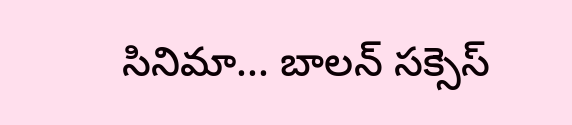సినిమా... బాలన్ సక్సెస్‌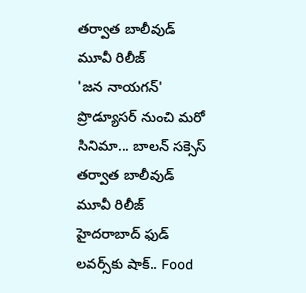తర్వాత బాలీవుడ్‌ మూవీ రిలీజ్
'జన నాయగన్' ప్రొడ్యూసర్ నుంచి మరో సినిమా... బాలన్ సక్సెస్‌ తర్వాత బాలీవుడ్‌ మూవీ రిలీజ్
హైదరాబాద్ ఫుడ్ లవర్స్‌కు షాక్.. Food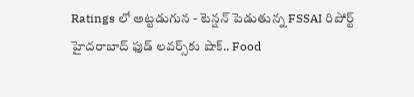Ratings లో అట్టడుగున - టెన్షన్ పెడుతున్న FSSAI రిపోర్ట్
హైదరాబాద్ ఫుడ్ లవర్స్‌కు షాక్.. Food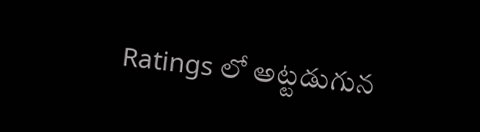Ratings లో అట్టడుగున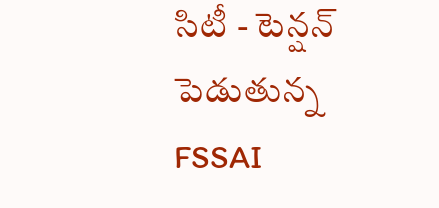సిటీ - టెన్షన్ పెడుతున్న FSSAI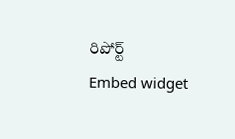రిపోర్ట్
Embed widget